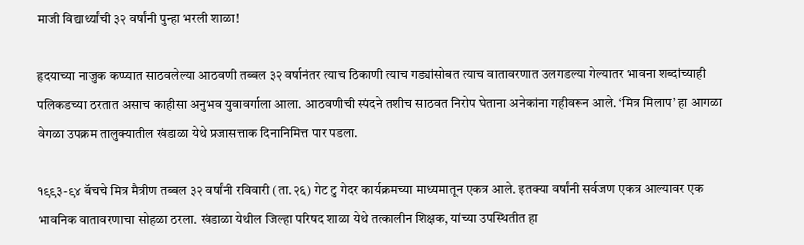माजी विद्यार्थ्यांची ३२ वर्षांनी पुन्हा भरली शाळा!

हृदयाच्या नाजुक कप्प्यात साठवलेल्या आठवणी तब्बल ३२ वर्षानंतर त्याच ठिकाणी त्याच गड्यांसोबत त्याच वातावरणात उलगडल्या गेल्यातर भावना शब्दांच्याही पलिकडच्या ठरतात असाच काहीसा अनुभव युवावर्गाला आला. आठवणीची स्पंदने तशीच साठवत निरोप घेताना अनेकांना गहीवरून आले. ‘मित्र मिलाप’ हा आगळा वेगळा उपक्रम तालुक्यातील खंडाळा येथे प्रजासत्ताक दिनानिमित्त पार पडला.

१९९३-९४ बॅचचे मित्र मैत्रीण तब्बल ३२ वर्षांनी रविवारी (ता.२६) गेट टु गेदर कार्यक्रमच्या माध्यमातून एकत्र आले. इतक्या वर्षांनी सर्वजण एकत्र आल्यावर एक भावनिक वातावरणाचा सोहळा ठरला. खंडाळा येथील जिल्हा परिषद शाळा येथे तत्कालीन शिक्षक, यांच्या उपस्थितीत हा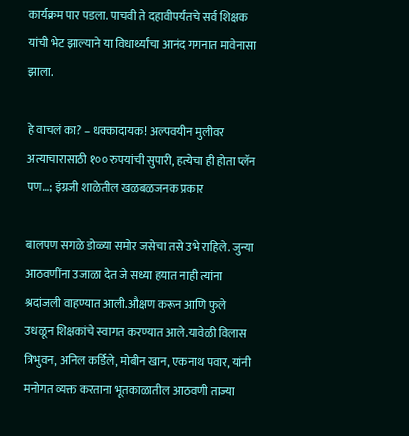कार्यक्रम पार पडला. पाचवी ते दहावीपर्यंतचे सर्व शिक्षक यांची भेट झाल्याने या विधार्थ्यांचा आनंद गगनात मावेनासा झाला.

हे वाचलं का? – धक्कादायक! अल्पवयीन मुलीवर अत्याचारासाठी १०० रुपयांची सुपारी, हत्येचा ही होता प्लॅन पण…; इंग्रजी शाळेतील खळबळजनक प्रकार

बालपण सगळे डोळ्या समोर जसेचा तसे उभे राहिले. जुन्या आठवणींना उजाळा देत जे सध्या हयात नाही त्यांना श्रदांजली वाहण्यात आली.औक्षण करून आणि फुले उधळून शिक्षकांचे स्वागत करण्यात आले.यावेळी विलास त्रिभुवन, अनिल कर्डिले, मोबीन खान, एकनाथ पवार, यांनी मनोगत व्यक्त करताना भूतकाळातील आठवणी ताज्या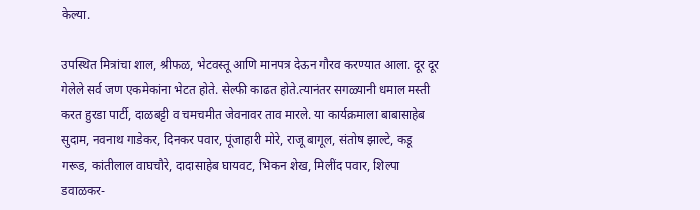केल्या.

उपस्थित मित्रांचा शाल, श्रीफळ, भेटवस्तू आणि मानपत्र देऊन गौरव करण्यात आला. दूर दूर गेलेले सर्व जण एकमेकांना भेटत होते. सेल्फी काढत होते.त्यानंतर सगळ्यानी धमाल मस्ती करत हुरडा पार्टी, दाळबट्टी व चमचमीत जेवनावर ताव मारले. या कार्यक्रमाला बाबासाहेब सुदाम, नवनाथ गाडेकर, दिनकर पवार, पूंजाहारी मोरे, राजू बागूल, संतोष झाल्टे, कडू गरूड, कांतीलाल वाघचौरे, दादासाहेब घायवट, भिकन शेख, मिलींद पवार, शिल्पा डवाळकर-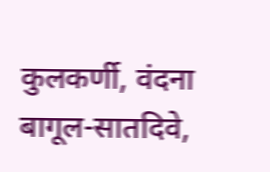कुलकर्णी, वंदना बागूल-सातदिवे,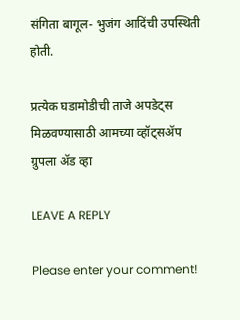संगिता बागूल- भुजंग आदिंची उपस्थिती होती.

प्रत्येक घडामोडीची ताजे अपडेट्स मिळवण्यासाठी आमच्या व्हॉट्सॲप ग्रुपला ॲड व्हा

LEAVE A REPLY

Please enter your comment!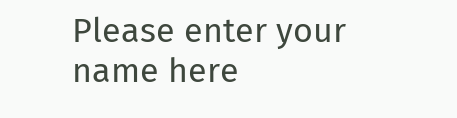Please enter your name here